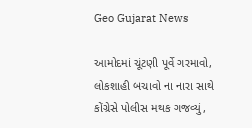Geo Gujarat News

આમોદમાં ચૂંટણી પૂર્વે ગરમાવો, લોકશાહી બચાવો ના નારા સાથે કોંગ્રેસે પોલીસ મથક ગજવ્યું,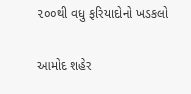૨૦૦થી વધુ ફરિયાદોનો ખડકલો

આમોદ શહેર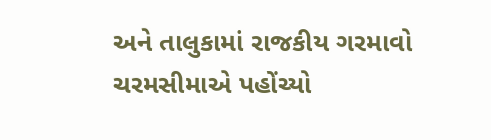અને તાલુકામાં રાજકીય ગરમાવો ચરમસીમાએ પહોંચ્યો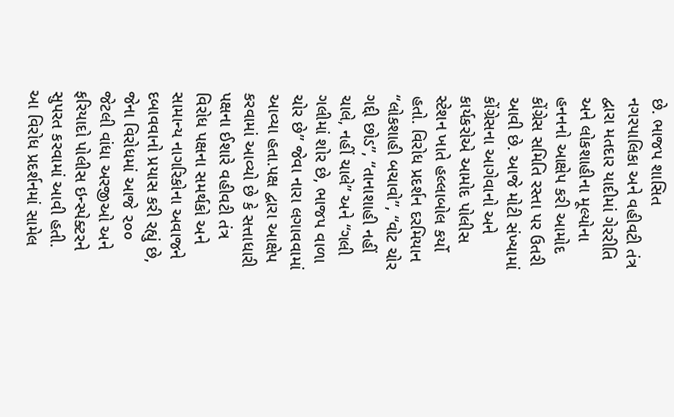છે. ભાજપ શાસિત નગરપાલિકા અને વહીવટી તંત્ર દ્વારા મતદાર યાદીમાં ગેરરીતિ અને લોકશાહીના મૂલ્યોના હનનનો આક્ષેપ કરી આમોદ કોંગ્રેસ સમિતિ રસ્તા પર ઉતરી આવી છે. આજે મોટી સંખ્યામાં કોંગ્રેસના આગેવાનો અને કાર્યકરોએ આમોદ પોલીસ સ્ટેશન ખાતે હલ્લાબોલ કર્યો હતો. વિરોધ પ્રદર્શન દરમિયાન “લોકશાહી બચાવો”, “વોટ ચોર ગદ્દી છોડ”, “તાનાશાહી નહીં ચાલે, નહીં ચાલે” અને “ગલી ગલીમાં શોર છે, ભાજપ વાળા ચોર છે” જેવા નારા લગાવવામાં આવ્યા હતા.પક્ષ દ્વારા આક્ષેપ કરવામાં આવ્યો છે કે સત્તાધારી પક્ષના ઈશારે વહીવટી તંત્ર વિરોધ પક્ષના સમર્થકો અને સામાન્ય નાગરિકોના અવાજને દબાવવાનો પ્રયાસ કરી રહ્યું છે, જેના વિરોધમાં આજે ૨૦૦ જેટલી વાંધા અરજીઓ અને ફરિયાદો પોલીસ ઇન્સ્પેક્ટરને સુપરત કરવામાં આવી હતી. આ વિરોધ પ્રદર્શનમાં સામેલ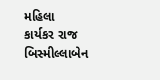મહિલા કાર્યકર રાજ બિસ્મીલ્લાબેન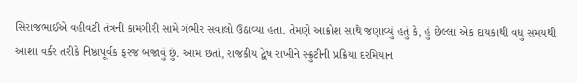સિરાજભાઈએ વહીવટી તંત્રની કામગીરી સામે ગંભીર સવાલો ઉઠાવ્યા હતા. તેમણે આક્રોશ સાથે જણાવ્યું હતું કે, હું છેલ્લા એક દાયકાથી વધુ સમયથી આશા વર્કર તરીકે નિષ્ઠાપૂર્વક ફરજ બજાવું છું. આમ છતાં, રાજકીય દ્વેષ રાખીને સ્ક્રુટીની પ્રક્રિયા દરમિયાન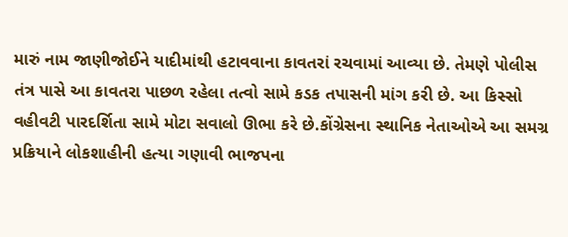મારું નામ જાણીજોઈને યાદીમાંથી હટાવવાના કાવતરાં રચવામાં આવ્યા છે. તેમણે પોલીસ તંત્ર પાસે આ કાવતરા પાછળ રહેલા તત્વો સામે કડક તપાસની માંગ કરી છે. આ કિસ્સો વહીવટી પારદર્શિતા સામે મોટા સવાલો ઊભા કરે છે.કોંગ્રેસના સ્થાનિક નેતાઓએ આ સમગ્ર પ્રક્રિયાને લોકશાહીની હત્યા ગણાવી ભાજપના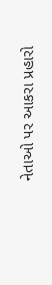નેતાઓ પર આકરા પ્રહારો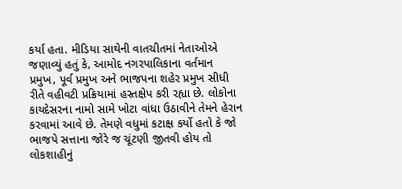કર્યા હતા. મીડિયા સાથેની વાતચીતમાં નેતાઓએ જણાવ્યું હતું કે, આમોદ નગરપાલિકાના વર્તમાન પ્રમુખ, પૂર્વ પ્રમુખ અને ભાજપના શહેર પ્રમુખ સીધી રીતે વહીવટી પ્રક્રિયામાં હસ્તક્ષેપ કરી રહ્યા છે. લોકોના કાયદેસરના નામો સામે ખોટા વાંધા ઉઠાવીને તેમને હેરાન કરવામાં આવે છે. તેમણે વધુમાં કટાક્ષ કર્યો હતો કે જો ભાજપે સત્તાના જોરે જ ચૂંટણી જીતવી હોય તો લોકશાહીનું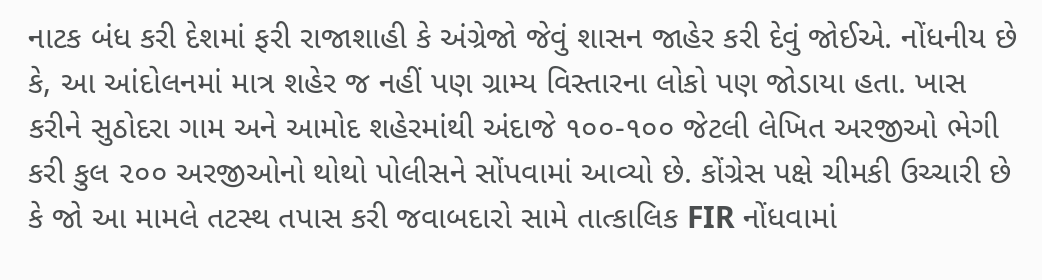નાટક બંધ કરી દેશમાં ફરી રાજાશાહી કે અંગ્રેજો જેવું શાસન જાહેર કરી દેવું જોઈએ. નોંધનીય છે કે, આ આંદોલનમાં માત્ર શહેર જ નહીં પણ ગ્રામ્ય વિસ્તારના લોકો પણ જોડાયા હતા. ખાસ કરીને સુઠોદરા ગામ અને આમોદ શહેરમાંથી અંદાજે ૧૦૦-૧૦૦ જેટલી લેખિત અરજીઓ ભેગી કરી કુલ ૨૦૦ અરજીઓનો થોથો પોલીસને સોંપવામાં આવ્યો છે. કોંગ્રેસ પક્ષે ચીમકી ઉચ્ચારી છે કે જો આ મામલે તટસ્થ તપાસ કરી જવાબદારો સામે તાત્કાલિક FIR નોંધવામાં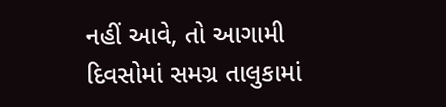નહીં આવે, તો આગામી દિવસોમાં સમગ્ર તાલુકામાં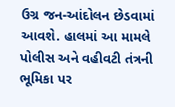ઉગ્ર જન-આંદોલન છેડવામાં આવશે. હાલમાં આ મામલે પોલીસ અને વહીવટી તંત્રની ભૂમિકા પર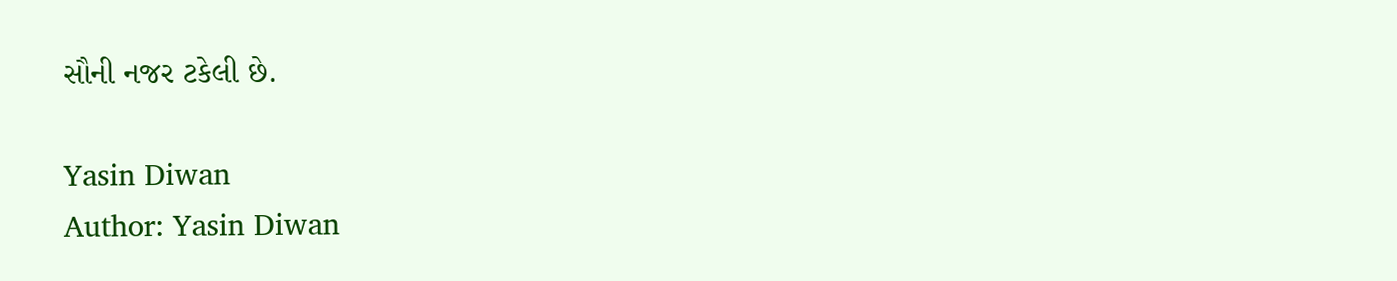સૌની નજર ટકેલી છે.

Yasin Diwan
Author: Yasin Diwan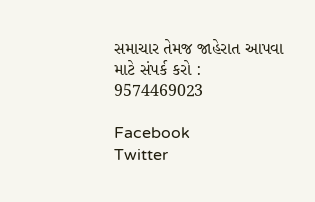સમાચાર તેમજ જાહેરાત આપવા માટે સંપર્ક કરો : 9574469023

Facebook
Twitter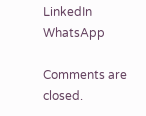LinkedIn
WhatsApp

Comments are closed.